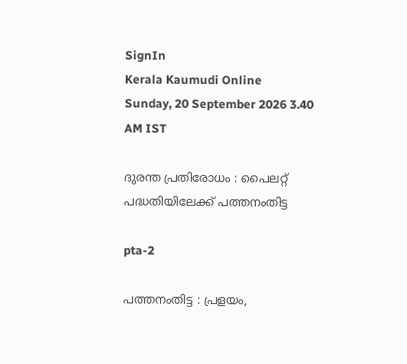SignIn
Kerala Kaumudi Online
Sunday, 20 September 2026 3.40 AM IST

ദുരന്ത പ്രതിരോധം : പൈലറ്റ് പദ്ധതിയിലേക്ക് പത്തനംതിട്ട

pta-2

പത്തനംതിട്ട : പ്രളയം,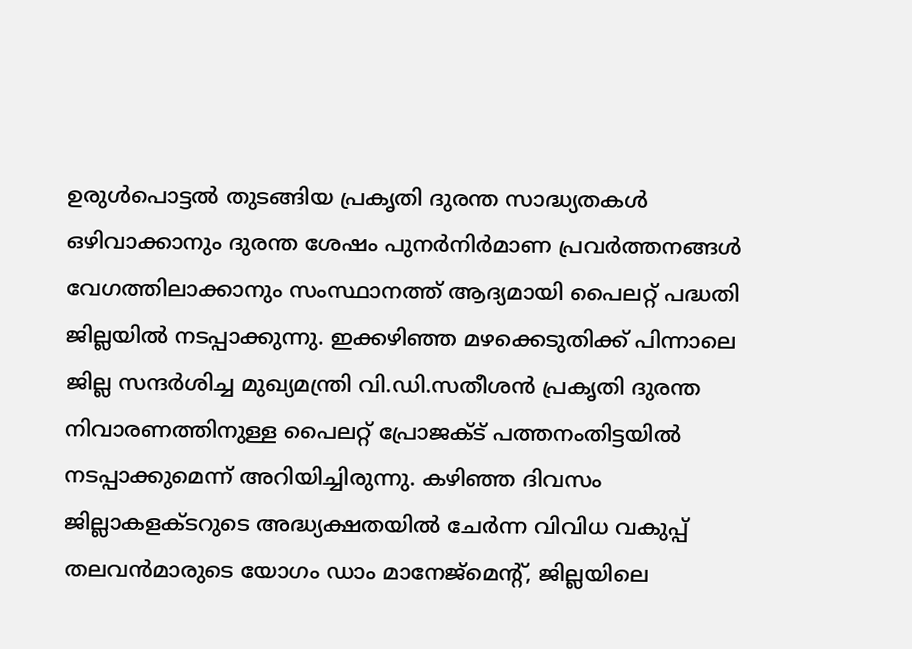ഉരുൾപൊട്ടൽ തുടങ്ങിയ പ്രകൃതി ദുരന്ത സാദ്ധ്യതകൾ ഒഴിവാക്കാനും ദുരന്ത ശേഷം പുനർനിർമാണ പ്രവർത്തനങ്ങൾ വേഗത്തിലാക്കാനും സംസ്ഥാനത്ത് ആദ്യമായി പൈലറ്റ് പദ്ധതി ജില്ലയിൽ നടപ്പാക്കുന്നു. ഇക്കഴിഞ്ഞ മഴക്കെടുതിക്ക് പിന്നാലെ ജില്ല സന്ദർശിച്ച മുഖ്യമന്ത്രി വി.ഡി.സതീശൻ പ്രകൃതി ദുരന്ത നിവാരണത്തിനുള്ള പൈലറ്റ് പ്രോജക്ട് പത്തനംതിട്ടയിൽ നടപ്പാക്കുമെന്ന് അറിയിച്ചിരുന്നു. കഴിഞ്ഞ ദിവസം ജില്ലാകളക്ടറുടെ അദ്ധ്യക്ഷതയിൽ ചേർന്ന വിവിധ വകുപ്പ് തലവൻമാരുടെ യോഗം ഡാം മാനേജ്മെന്റ്, ജില്ലയിലെ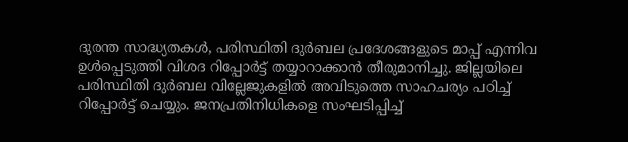ദുരന്ത സാദ്ധ്യതകൾ, പരിസ്ഥിതി ദുർബല പ്രദേശങ്ങളുടെ മാപ്പ് എന്നിവ ഉൾപ്പെടുത്തി വിശദ റിപ്പോർട്ട് തയ്യാറാക്കാൻ തീരുമാനിച്ചു. ജില്ലയിലെ പരിസ്ഥിതി ദുർബല വില്ലേജുകളിൽ അവി‌ടുത്തെ സാഹചര്യം പഠിച്ച് റിപ്പോർട്ട് ചെയ്യും. ജനപ്രതിനിധികളെ സംഘടിപ്പിച്ച്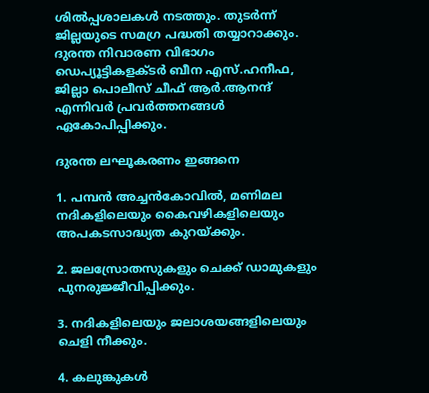ശിൽപ്പശാലകൾ ന‌ടത്തും. തുടർന്ന് ജില്ലയുടെ സമഗ്ര പദ്ധതി തയ്യാറാക്കും. ദുരന്ത നിവാ‌രണ വിഭാഗം ഡെപ്യൂട്ടികളക്ടർ ബീന എസ്.ഹനീഫ, ജില്ലാ പൊലീസ് ചീഫ് ആർ.ആനന്ദ് എന്നിവർ പ്രവർത്തനങ്ങൾ ഏകോപിപ്പിക്കും.

ദുരന്ത ലഘൂകരണം ഇങ്ങനെ

1. പമ്പൻ അച്ചൻകോവിൽ, മണിമല നദികളിലെയും കൈവഴികളിലെയും അപകടസാദ്ധ്യത കുറയ്ക്കും.

2. ജലസ്രോതസുകളും ചെക്ക് ഡാമുകളും പുനരുജ്ജീവിപ്പിക്കും.

3. നദികളിലെയും ജലാശയങ്ങളിലെയും ചെളി നീക്കും.

4. കലുങ്കുകൾ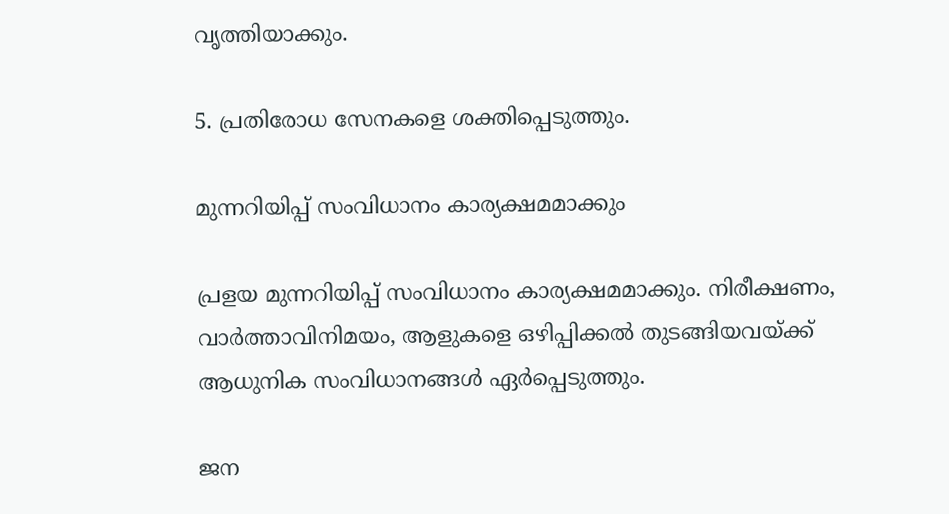വൃത്തിയാക്കും.

5. പ്രതിരോധ സേനകളെ ശക്തിപ്പെടുത്തും.

മുന്നറിയിപ്പ് സംവിധാനം കാര്യക്ഷമമാക്കും

പ്രളയ മുന്നറിയിപ്പ് സംവിധാനം കാര്യക്ഷമമാക്കും. നിരീക്ഷണം, വാർത്താവിനിമയം, ആളുകളെ ഒഴിപ്പിക്കൽ തുടങ്ങിയവയ്ക്ക് ആധുനിക സംവിധാനങ്ങൾ ഏർപ്പെടുത്തും.

ജന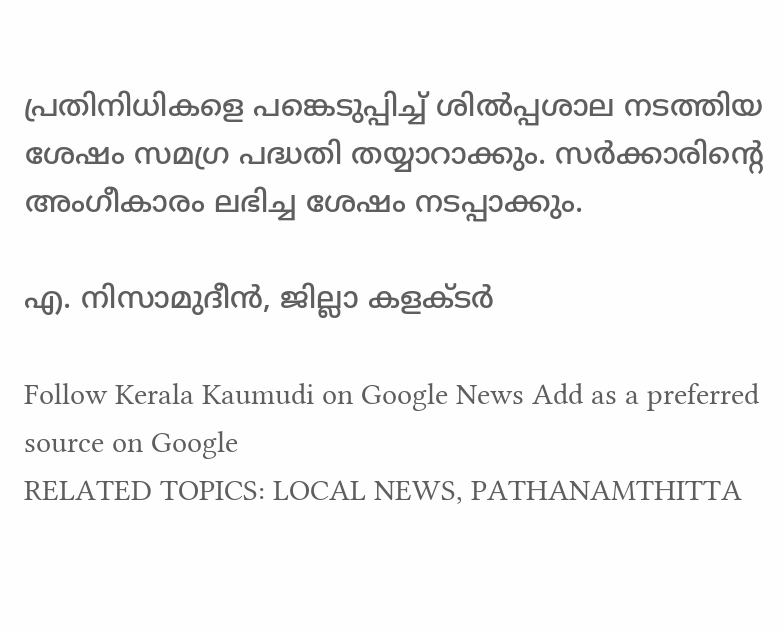പ്രതിനിധികളെ പങ്കെടുപ്പിച്ച് ശിൽപ്പശാല നടത്തിയ ശേഷം സമഗ്ര പദ്ധതി തയ്യാറാക്കും. സർക്കാരിന്റെ അംഗീകാരം ലഭിച്ച ശേഷം നടപ്പാക്കും.

എ. നിസാമുദീൻ, ജില്ലാ കളക്ടർ

Follow Kerala Kaumudi on Google News Add as a preferred source on Google
RELATED TOPICS: LOCAL NEWS, PATHANAMTHITTA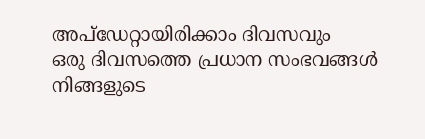അപ്ഡേറ്റായിരിക്കാം ദിവസവും
ഒരു ദിവസത്തെ പ്രധാന സംഭവങ്ങൾ നിങ്ങളുടെ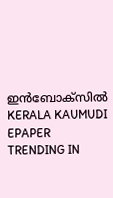ഇൻബോക്സിൽ
KERALA KAUMUDI EPAPER
TRENDING IN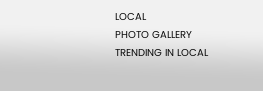LOCAL
PHOTO GALLERY
TRENDING IN LOCAL